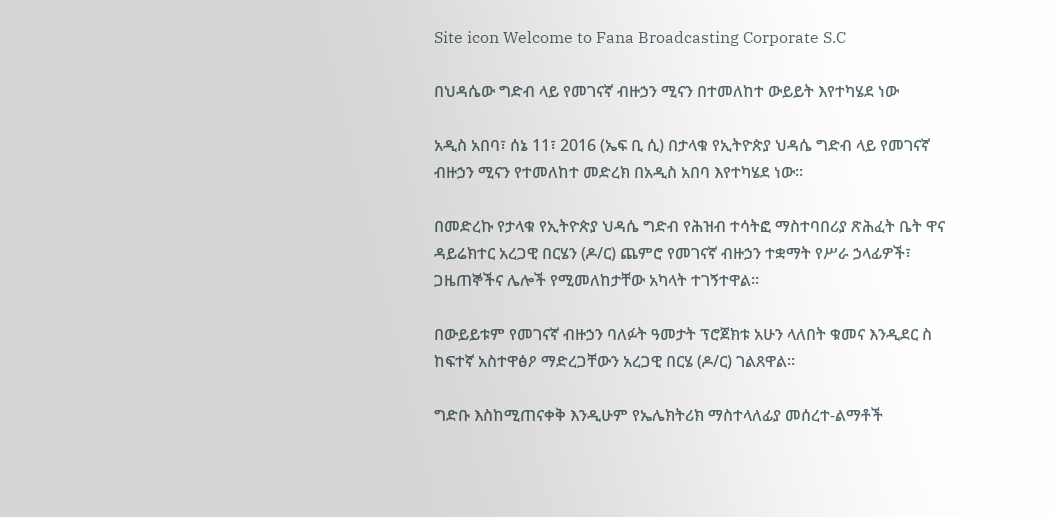Site icon Welcome to Fana Broadcasting Corporate S.C

በህዳሴው ግድብ ላይ የመገናኛ ብዙኃን ሚናን በተመለከተ ውይይት እየተካሄደ ነው

አዲስ አበባ፣ ሰኔ 11፣ 2016 (ኤፍ ቢ ሲ) በታላቁ የኢትዮጵያ ህዳሴ ግድብ ላይ የመገናኛ ብዙኃን ሚናን የተመለከተ መድረክ በአዲስ አበባ እየተካሄደ ነው፡፡

በመድረኩ የታላቁ የኢትዮጵያ ህዳሴ ግድብ የሕዝብ ተሳትፎ ማስተባበሪያ ጽሕፈት ቤት ዋና ዳይሬክተር አረጋዊ በርሄን (ዶ/ር) ጨምሮ የመገናኛ ብዙኃን ተቋማት የሥራ ኃላፊዎች፣ ጋዜጠኞችና ሌሎች የሚመለከታቸው አካላት ተገኝተዋል።

በውይይቱም የመገናኛ ብዙኃን ባለፉት ዓመታት ፕሮጀክቱ አሁን ላለበት ቁመና እንዲደር ስ ከፍተኛ አስተዋፅዖ ማድረጋቸውን አረጋዊ በርሄ (ዶ/ር) ገልጸዋል፡፡

ግድቡ እስከሚጠናቀቅ እንዲሁም የኤሌክትሪክ ማስተላለፊያ መሰረተ-ልማቶች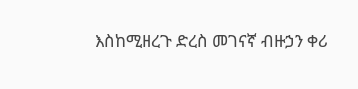እስከሚዘረጉ ድረስ መገናኛ ብዙኃን ቀሪ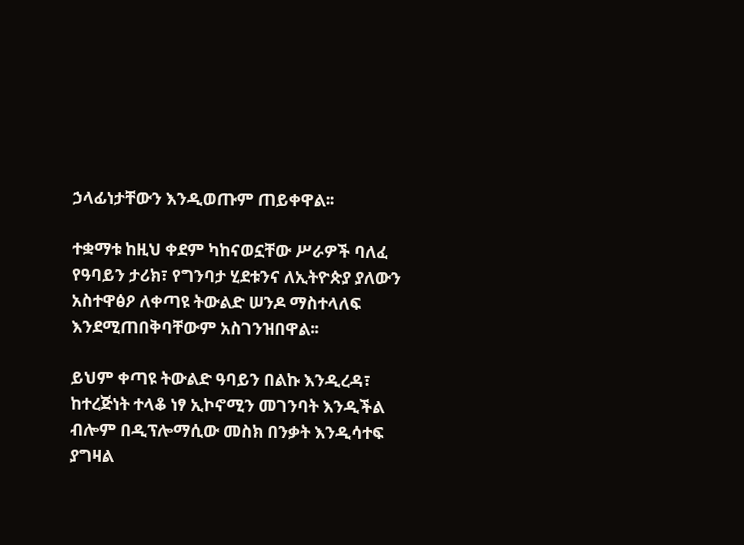ኃላፊነታቸውን እንዲወጡም ጠይቀዋል፡፡

ተቋማቱ ከዚህ ቀደም ካከናወኗቸው ሥራዎች ባለፈ የዓባይን ታሪክ፣ የግንባታ ሂደቱንና ለኢትዮጵያ ያለውን አስተዋፅዖ ለቀጣዩ ትውልድ ሠንዶ ማስተላለፍ እንደሚጠበቅባቸውም አስገንዝበዋል፡፡

ይህም ቀጣዩ ትውልድ ዓባይን በልኩ እንዲረዳ፣ ከተረጅነት ተላቆ ነፃ ኢኮኖሚን መገንባት እንዲችል ብሎም በዲፕሎማሲው መስክ በንቃት እንዲሳተፍ ያግዛል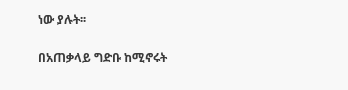ነው ያሉት፡፡

በአጠቃላይ ግድቡ ከሚኖሩት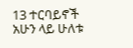13 ተርባይኖች አሁን ላይ ሁለቱ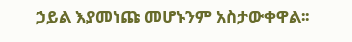ኃይል እያመነጩ መሆኑንም አስታውቀዋል፡፡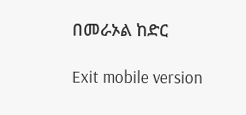በመራኦል ከድር

Exit mobile version